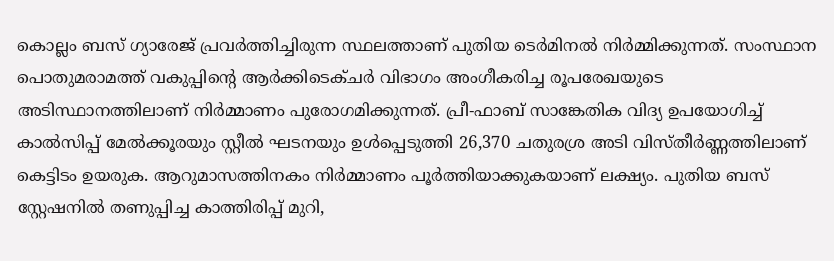കൊല്ലം ബസ് ഗ്യാരേജ് പ്രവർത്തിച്ചിരുന്ന സ്ഥലത്താണ് പുതിയ ടെർമിനൽ നിർമ്മിക്കുന്നത്. സംസ്ഥാന പൊതുമരാമത്ത് വകുപ്പിൻ്റെ ആർക്കിടെക്ചർ വിഭാഗം അംഗീകരിച്ച രൂപരേഖയുടെ അടിസ്ഥാനത്തിലാണ് നിർമ്മാണം പുരോഗമിക്കുന്നത്. പ്രീ-ഫാബ് സാങ്കേതിക വിദ്യ ഉപയോഗിച്ച് കാൽസിപ്പ് മേൽക്കൂരയും സ്റ്റീൽ ഘടനയും ഉൾപ്പെടുത്തി 26,370 ചതുരശ്ര അടി വിസ്തീർണ്ണത്തിലാണ് കെട്ടിടം ഉയരുക. ആറുമാസത്തിനകം നിർമ്മാണം പൂർത്തിയാക്കുകയാണ് ലക്ഷ്യം. പുതിയ ബസ് സ്റ്റേഷനിൽ തണുപ്പിച്ച കാത്തിരിപ്പ് മുറി,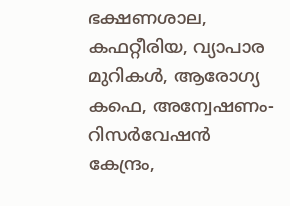ഭക്ഷണശാല, കഫറ്റീരിയ, വ്യാപാര മുറികൾ, ആരോഗ്യ കഫെ, അന്വേഷണം-റിസർവേഷൻ കേന്ദ്രം,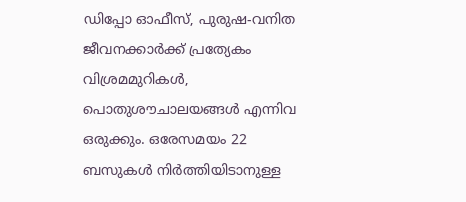ഡിപ്പോ ഓഫീസ്, പുരുഷ-വനിത ജീവനക്കാർക്ക് പ്രത്യേകം വിശ്രമമുറികൾ, പൊതുശൗചാലയങ്ങൾ എന്നിവ ഒരുക്കും. ഒരേസമയം 22 ബസുകൾ നിർത്തിയിടാനുള്ള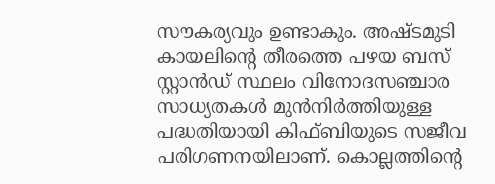സൗകര്യവും ഉണ്ടാകും. അഷ്ടമുടി കായലിൻ്റെ തീരത്തെ പഴയ ബസ് സ്റ്റാൻഡ് സ്ഥലം വിനോദസഞ്ചാര സാധ്യതകൾ മുൻനിർത്തിയുള്ള പദ്ധതിയായി കിഫ്ബിയുടെ സജീവ പരിഗണനയിലാണ്. കൊല്ലത്തിൻ്റെ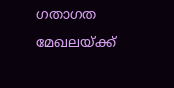ഗതാഗത മേഖലയ്ക്ക്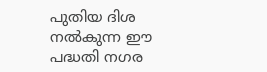പുതിയ ദിശ നൽകുന്ന ഈ പദ്ധതി നഗര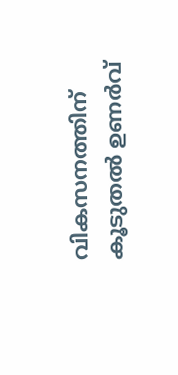വികസനത്തിന് കൂടുതൽ ഉണർവ്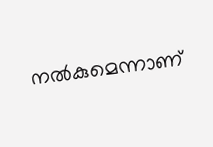നൽകുമെന്നാണ്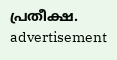പ്രതീക്ഷ.
advertisement